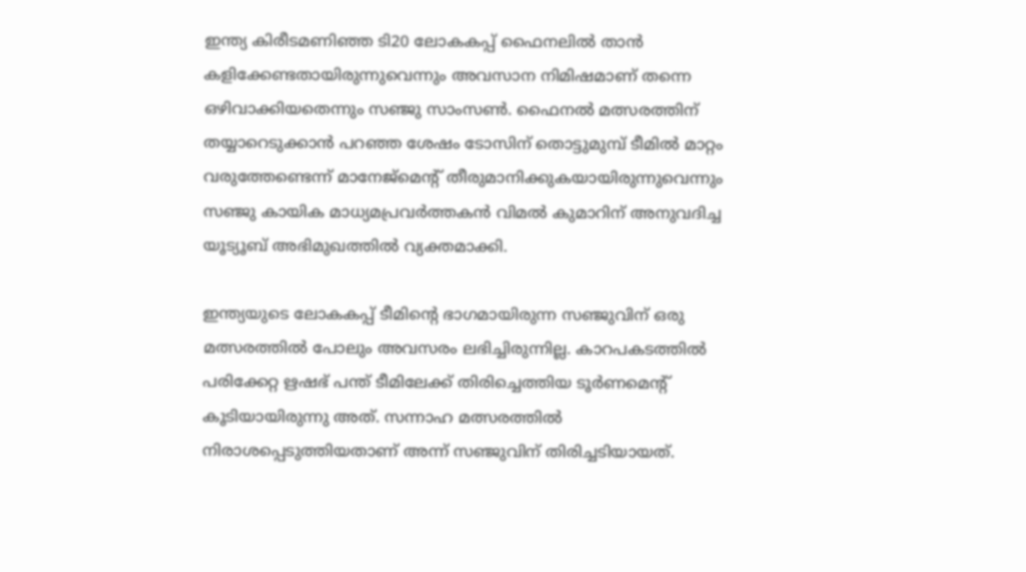ഇന്ത്യ കിരീടമണിഞ്ഞ ടി20 ലോകകപ്പ് ഫൈനലില്‍ താന്‍ കളിക്കേണ്ടതായിരുന്നുവെന്നും അവസാന നിമിഷമാണ് തന്നെ ഒഴിവാക്കിയതെന്നും സഞ്ജു സാംസൺ. ഫൈനല്‍ മത്സരത്തിന് തയ്യാറെടുക്കാന്‍ പറഞ്ഞ ശേഷം ടോസിന് തൊട്ടുമുമ്പ് ടീമില്‍ മാറ്റം വരുത്തേണ്ടെന്ന് മാനേജ്‌മെന്റ് തീരുമാനിക്കുകയായിരുന്നുവെന്നും സഞ്ജു കായിക മാധ്യമപ്രവര്‍ത്തകന്‍ വിമല്‍ കുമാറിന് അനുവദിച്ച യൂട്യൂബ് അഭിമുഖത്തിൽ വ്യക്തമാക്കി.

ഇന്ത്യയുടെ ലോകകപ്പ് ടീമിന്റെ ഭാഗമായിരുന്ന സഞ്ജുവിന് ഒരു മത്സരത്തില്‍ പോലും അവസരം ലഭിച്ചിരുന്നില്ല. കാറപകടത്തില്‍ പരിക്കേറ്റ ഋഷഭ് പന്ത് ടീമിലേക്ക് തിരിച്ചെത്തിയ ടൂര്‍ണമെന്റ് കൂടിയായിരുന്നു അത്. സന്നാഹ മത്സരത്തില്‍ നിരാശപ്പെടുത്തിയതാണ് അന്ന് സഞ്ജുവിന് തിരിച്ചടിയായത്.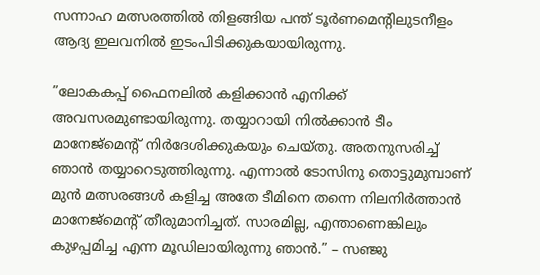സന്നാഹ മത്സരത്തില്‍ തിളങ്ങിയ പന്ത് ടൂര്‍ണമെന്റിലുടനീളം ആദ്യ ഇലവനില്‍ ഇടംപിടിക്കുകയായിരുന്നു.

”ലോകകപ്പ് ഫൈനലില്‍ കളിക്കാന്‍ എനിക്ക് അവസരമുണ്ടായിരുന്നു. തയ്യാറായി നില്‍ക്കാന്‍ ടീം മാനേജ്‌മെന്റ് നിര്‍ദേശിക്കുകയും ചെയ്തു. അതനുസരിച്ച് ഞാന്‍ തയ്യാറെടുത്തിരുന്നു. എന്നാല്‍ ടോസിനു തൊട്ടുമുമ്പാണ് മുന്‍ മത്സരങ്ങള്‍ കളിച്ച അതേ ടീമിനെ തന്നെ നിലനിര്‍ത്താന്‍ മാനേജ്‌മെന്റ് തീരുമാനിച്ചത്. സാരമില്ല, എന്താണെങ്കിലും കുഴപ്പമിച്ച എന്ന മൂഡിലായിരുന്നു ഞാന്‍.” – സഞ്ജു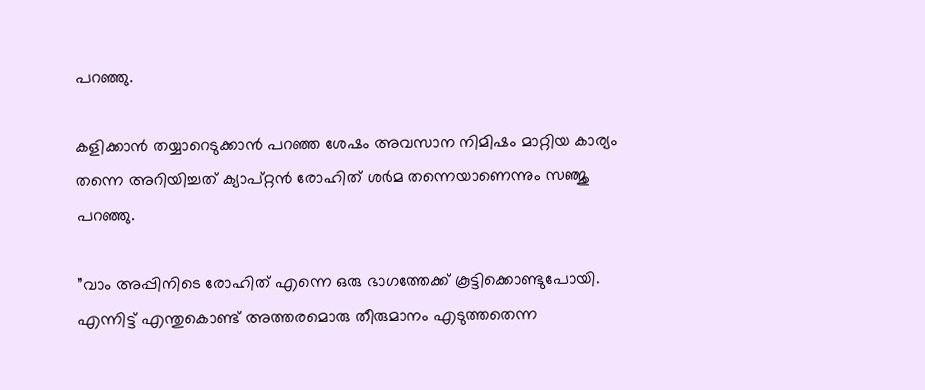പറഞ്ഞു.

കളിക്കാന്‍ തയ്യാറെടുക്കാന്‍ പറഞ്ഞ ശേഷം അവസാന നിമിഷം മാറ്റിയ കാര്യം തന്നെ അറിയിച്ചത് ക്യാപ്റ്റന്‍ രോഹിത് ശര്‍മ തന്നെയാണെന്നും സഞ്ജു പറഞ്ഞു.

”വാം അപ്പിനിടെ രോഹിത് എന്നെ ഒരു ഭാഗത്തേക്ക് കൂട്ടിക്കൊണ്ടുപോയി. എന്നിട്ട് എന്തുകൊണ്ട് അത്തരമൊരു തീരുമാനം എടുത്തതെന്ന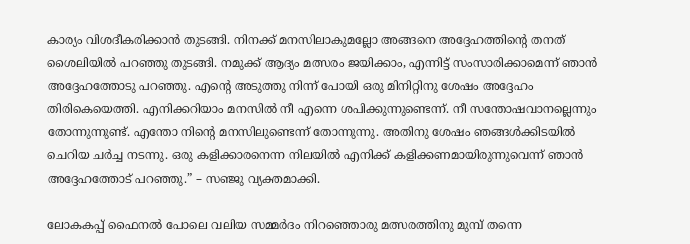കാര്യം വിശദീകരിക്കാന്‍ തുടങ്ങി. നിനക്ക് മനസിലാകുമല്ലോ അങ്ങനെ അദ്ദേഹത്തിന്റെ തനത് ശൈലിയില്‍ പറഞ്ഞു തുടങ്ങി. നമുക്ക് ആദ്യം മത്സരം ജയിക്കാം, എന്നിട്ട് സംസാരിക്കാമെന്ന് ഞാന്‍ അദ്ദേഹത്തോടു പറഞ്ഞു. എന്റെ അടുത്തു നിന്ന് പോയി ഒരു മിനിറ്റിനു ശേഷം അദ്ദേഹം തിരികെയെത്തി. എനിക്കറിയാം മനസില്‍ നീ എന്നെ ശപിക്കുന്നുണ്ടെന്ന്. നീ സന്തോഷവാനല്ലെന്നും തോന്നുന്നുണ്ട്. എന്തോ നിന്റെ മനസിലുണ്ടെന്ന് തോന്നുന്നു. അതിനു ശേഷം ഞങ്ങള്‍ക്കിടയില്‍ ചെറിയ ചര്‍ച്ച നടന്നു. ഒരു കളിക്കാരനെന്ന നിലയില്‍ എനിക്ക് കളിക്കണമായിരുന്നുവെന്ന് ഞാന്‍ അദ്ദേഹത്തോട് പറഞ്ഞു.” – സഞ്ജു വ്യക്തമാക്കി.

ലോകകപ്പ് ഫൈനല്‍ പോലെ വലിയ സമ്മര്‍ദം നിറഞ്ഞൊരു മത്സരത്തിനു മുമ്പ് തന്നെ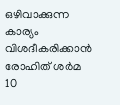ഒഴിവാക്കുന്ന കാര്യം വിശദീകരിക്കാന്‍ രോഹിത് ശര്‍മ 10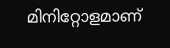മിനിറ്റോളമാണ്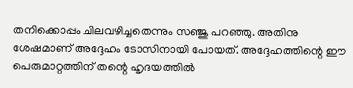തനിക്കൊപ്പം ചിലവഴിച്ചതെന്നും സഞ്ജു പറഞ്ഞു. അതിനു ശേഷമാണ് അദ്ദേഹം ടോസിനായി പോയത്. അദ്ദേഹത്തിന്റെ ഈ പെരുമാറ്റത്തിന് തന്റെ ഹൃദയത്തില്‍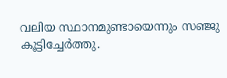വലിയ സ്ഥാനമുണ്ടായെന്നും സഞ്ജു കൂട്ടിച്ചേര്‍ത്തു.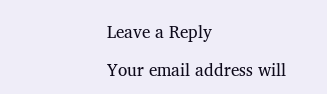Leave a Reply

Your email address will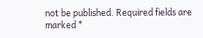not be published. Required fields are marked *